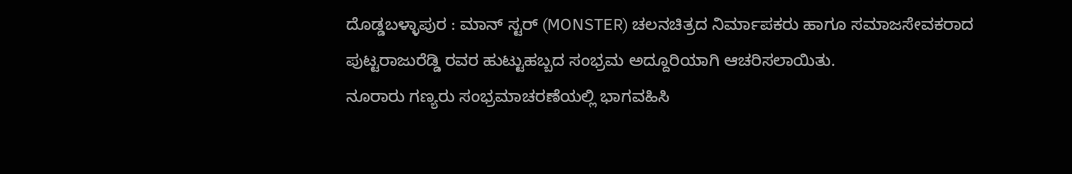ದೊಡ್ಡಬಳ್ಳಾಪುರ : ಮಾನ್ ಸ್ಟರ್ (MONSTER) ಚಲನಚಿತ್ರದ ನಿರ್ಮಾಪಕರು ಹಾಗೂ ಸಮಾಜಸೇವಕರಾದ ಪುಟ್ಟರಾಜುರೆಡ್ಡಿ ರವರ ಹುಟ್ಟುಹಬ್ಬದ ಸಂಭ್ರಮ ಅದ್ದೂರಿಯಾಗಿ ಆಚರಿಸಲಾಯಿತು.
ನೂರಾರು ಗಣ್ಯರು ಸಂಭ್ರಮಾಚರಣೆಯಲ್ಲಿ ಭಾಗವಹಿಸಿ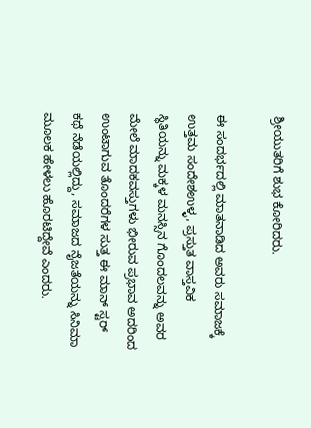ಶ್ರೀಯುತರಿಗೆ ಶುಭ ಕೋರಿದರು.

ಈ ಸಂದರ್ಭದಲ್ಲಿ ಮಾತನಾಡಿದ ಅವರು ಸಮಾಜಕ್ಕೆ ಉತ್ತಮ ಸಂದೇಶಉಳ್ಳ, ಪ್ರಸ್ತುತ ವಾಸ್ತವಿಕ ಸ್ಥಿತಿಯನ್ನು ಮಕ್ಕಳ ಮನಸ್ಸಿನ ಗೊಂದಲವನ್ನು ಅವರ ಮೇಲೆ ಮಾದಕವಸ್ತುಗಳು ಭೀರುವ ಪ್ರಭಾವ ಅದರಿಂದ ಉಂಟಾಗುವ ತೊಂದರೆಗಳ ಸುತ್ತ ಈ ಮಾನ್ ಸ್ಟರ್ ಕಥೆ ನೆಡೆಯಲ್ಲಿದ್ದು, ಸಮಾಜದ ನೈಜತೆಯನ್ನು ಸಿನಿಮಾ ಮೂಲಕ ಹೇಳಲು ಹೊರಟಿದ್ದೇವೆ ಎಂದರು.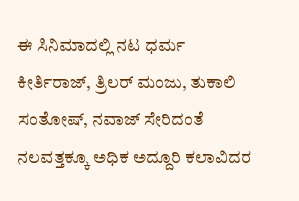ಈ ಸಿನಿಮಾದಲ್ಲಿ ನಟ ಧರ್ಮ ಕೀರ್ತಿರಾಜ್, ತ್ರಿಲರ್ ಮಂಜು, ತುಕಾಲಿ ಸಂತೋಷ್, ನವಾಜ್ ಸೇರಿದಂತೆ ನಲವತ್ತಕ್ಕೂ ಅಧಿಕ ಅದ್ದೂರಿ ಕಲಾವಿದರ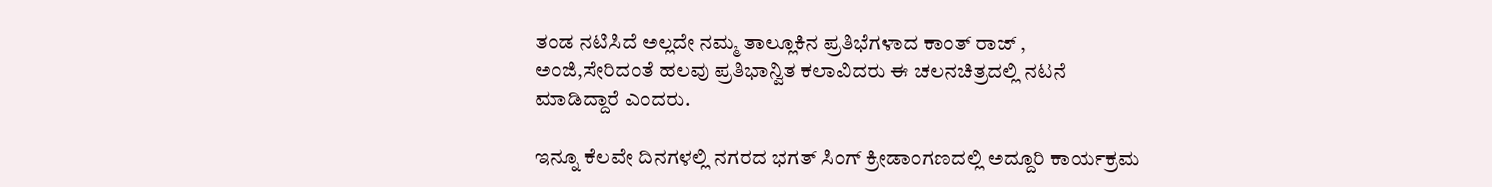ತಂಡ ನಟಿಸಿದೆ ಅಲ್ಲದೇ ನಮ್ಮ ತಾಲ್ಲೂಕಿನ ಪ್ರತಿಭೆಗಳಾದ ಕಾಂತ್ ರಾಜ್ , ಅಂಜಿ,ಸೇರಿದಂತೆ ಹಲವು ಪ್ರತಿಭಾನ್ವಿತ ಕಲಾವಿದರು ಈ ಚಲನಚಿತ್ರದಲ್ಲಿ ನಟನೆ ಮಾಡಿದ್ದಾರೆ ಎಂದರು.

ಇನ್ನೂ ಕೆಲವೇ ದಿನಗಳಲ್ಲಿ ನಗರದ ಭಗತ್ ಸಿಂಗ್ ಕ್ರೀಡಾಂಗಣದಲ್ಲಿ ಅದ್ದೂರಿ ಕಾರ್ಯಕ್ರಮ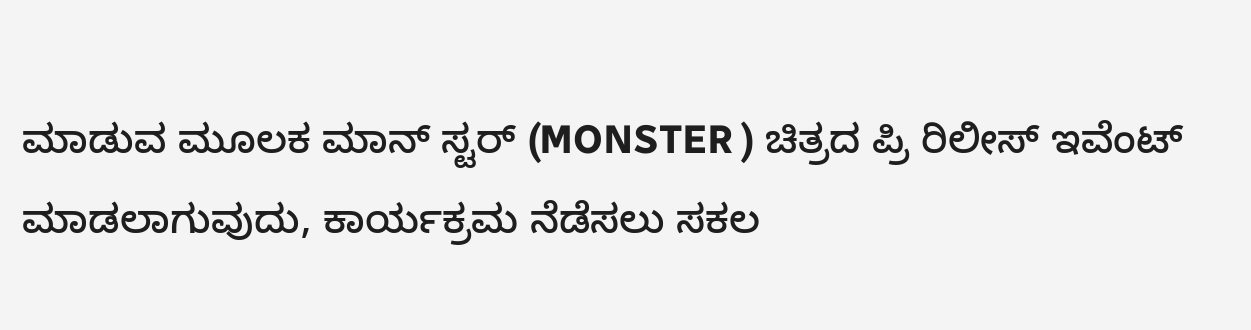ಮಾಡುವ ಮೂಲಕ ಮಾನ್ ಸ್ಟರ್ (MONSTER ) ಚಿತ್ರದ ಪ್ರಿ ರಿಲೀಸ್ ಇವೆಂಟ್ ಮಾಡಲಾಗುವುದು, ಕಾರ್ಯಕ್ರಮ ನೆಡೆಸಲು ಸಕಲ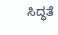ಸಿದ್ಧತೆ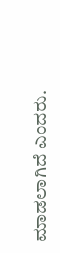ಮಾಡಲಾಗಿದೆ ಎಂದರು.